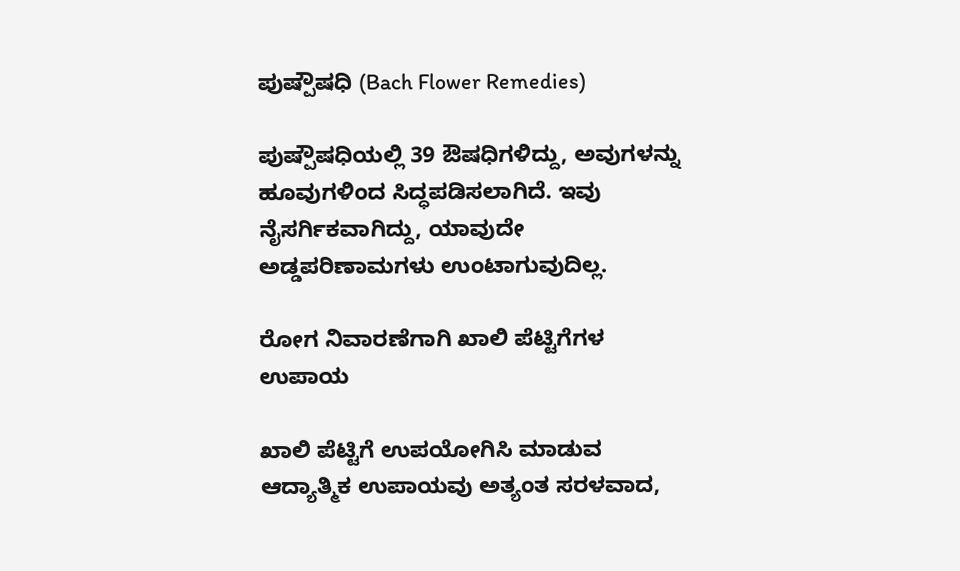ಪುಷ್ಪೌಷಧಿ (Bach Flower Remedies)

ಪುಷ್ಪೌಷಧಿಯಲ್ಲಿ 39 ಔಷಧಿಗಳಿದ್ದು, ಅವುಗಳನ್ನು ಹೂವುಗಳಿಂದ ಸಿದ್ಧಪಡಿಸಲಾಗಿದೆ. ಇವು ನೈಸರ್ಗಿಕವಾಗಿದ್ದು, ಯಾವುದೇ ಅಡ್ಡಪರಿಣಾಮಗಳು ಉಂಟಾಗುವುದಿಲ್ಲ.

ರೋಗ ನಿವಾರಣೆಗಾಗಿ ಖಾಲಿ ಪೆಟ್ಟಿಗೆಗಳ ಉಪಾಯ

ಖಾಲಿ ಪೆಟ್ಟಿಗೆ ಉಪಯೋಗಿಸಿ ಮಾಡುವ ಆದ್ಯಾತ್ಮಿಕ ಉಪಾಯವು ಅತ್ಯಂತ ಸರಳವಾದ,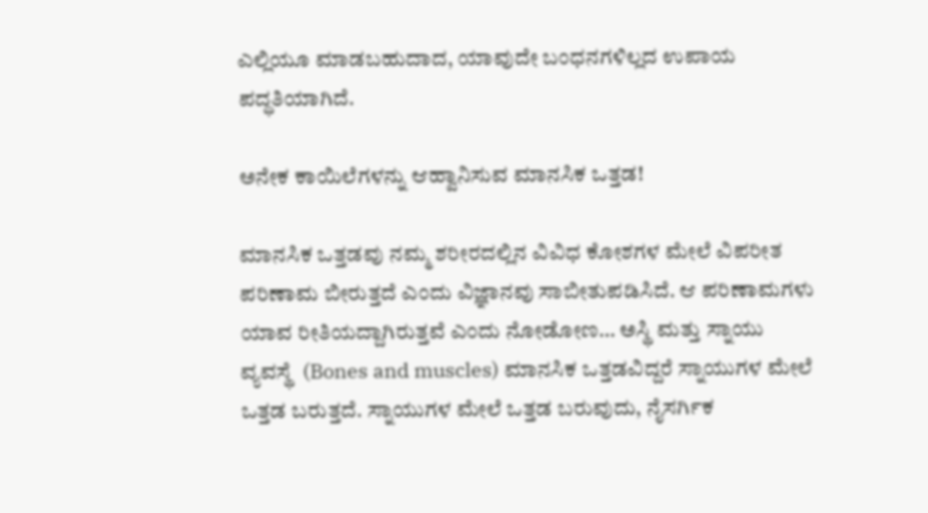ಎಲ್ಲಿಯೂ ಮಾಡಬಹುದಾದ, ಯಾವುದೇ ಬಂಧನಗಳಿಲ್ಲದ ಉಪಾಯ ಪದ್ಧತಿಯಾಗಿದೆ.

ಅನೇಕ ಕಾಯಿಲೆಗಳನ್ನು ಆಹ್ವಾನಿಸುವ ಮಾನಸಿಕ ಒತ್ತಡ!

ಮಾನಸಿಕ ಒತ್ತಡವು ನಮ್ಮ ಶರೀರದಲ್ಲಿನ ವಿವಿಧ ಕೋಶಗಳ ಮೇಲೆ ವಿಪರೀತ ಪರಿಣಾಮ ಬೀರುತ್ತದೆ ಎಂದು ವಿಜ್ಞಾನವು ಸಾಬೀತುಪಡಿಸಿದೆ. ಆ ಪರಿಣಾಮಗಳು ಯಾವ ರೀತಿಯದ್ದಾಗಿರುತ್ತವೆ ಎಂದು ನೋಡೋಣ… ಅಸ್ಥಿ ಮತ್ತು ಸ್ನಾಯು ವ್ಯವಸ್ಥೆ  (Bones and muscles) ಮಾನಸಿಕ ಒತ್ತಡವಿದ್ದರೆ ಸ್ನಾಯುಗಳ ಮೇಲೆ ಒತ್ತಡ ಬರುತ್ತದೆ. ಸ್ನಾಯುಗಳ ಮೇಲೆ ಒತ್ತಡ ಬರುವುದು, ನೈಸರ್ಗಿಕ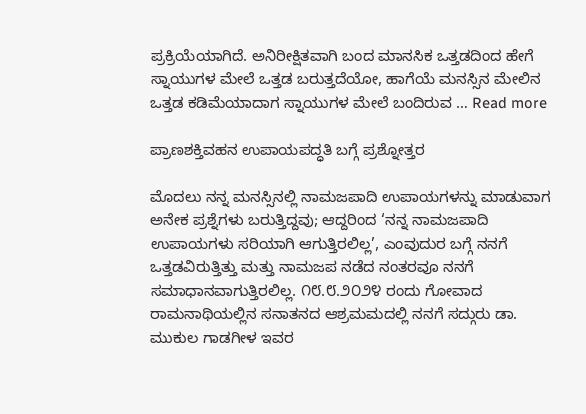ಪ್ರಕ್ರಿಯೆಯಾಗಿದೆ. ಅನಿರೀಕ್ಷಿತವಾಗಿ ಬಂದ ಮಾನಸಿಕ ಒತ್ತಡದಿಂದ ಹೇಗೆ ಸ್ನಾಯುಗಳ ಮೇಲೆ ಒತ್ತಡ ಬರುತ್ತದೆಯೋ, ಹಾಗೆಯೆ ಮನಸ್ಸಿನ ಮೇಲಿನ ಒತ್ತಡ ಕಡಿಮೆಯಾದಾಗ ಸ್ನಾಯುಗಳ ಮೇಲೆ ಬಂದಿರುವ … Read more

ಪ್ರಾಣಶಕ್ತಿವಹನ ಉಪಾಯಪದ್ಧತಿ ಬಗ್ಗೆ ಪ್ರಶ್ನೋತ್ತರ

ಮೊದಲು ನನ್ನ ಮನಸ್ಸಿನಲ್ಲಿ ನಾಮಜಪಾದಿ ಉಪಾಯಗಳನ್ನು ಮಾಡುವಾಗ ಅನೇಕ ಪ್ರಶ್ನೆಗಳು ಬರುತ್ತಿದ್ದವು; ಆದ್ದರಿಂದ ‘ನನ್ನ ನಾಮಜಪಾದಿ ಉಪಾಯಗಳು ಸರಿಯಾಗಿ ಆಗುತ್ತಿರಲಿಲ್ಲ’, ಎಂವುದುರ ಬಗ್ಗೆ ನನಗೆ ಒತ್ತಡವಿರುತ್ತಿತ್ತು ಮತ್ತು ನಾಮಜಪ ನಡೆದ ನಂತರವೂ ನನಗೆ ಸಮಾಧಾನವಾಗುತ್ತಿರಲಿಲ್ಲ. ೧೮.೮.೨೦೨೪ ರಂದು ಗೋವಾದ ರಾಮನಾಥಿಯಲ್ಲಿನ ಸನಾತನದ ಆಶ್ರಮಮದಲ್ಲಿ ನನಗೆ ಸದ್ಗುರು ಡಾ. ಮುಕುಲ ಗಾಡಗೀಳ ಇವರ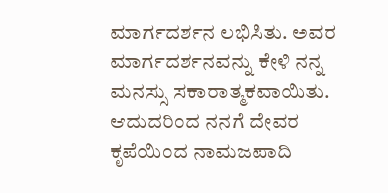ಮಾರ್ಗದರ್ಶನ ಲಭಿಸಿತು. ಅವರ ಮಾರ್ಗದರ್ಶನವನ್ನು ಕೇಳಿ ನನ್ನ ಮನಸ್ಸು ಸಕಾರಾತ್ಮಕವಾಯಿತು. ಆದುದರಿಂದ ನನಗೆ ದೇವರ ಕೃಪೆಯಿಂದ ನಾಮಜಪಾದಿ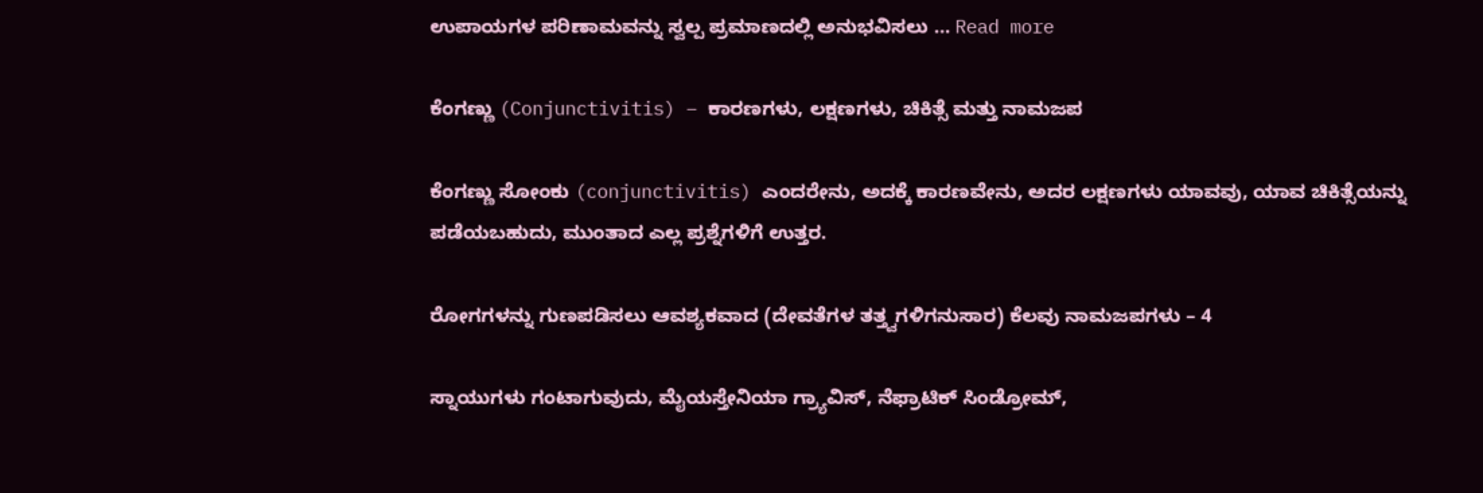ಉಪಾಯಗಳ ಪರಿಣಾಮವನ್ನು ಸ್ವಲ್ಪ ಪ್ರಮಾಣದಲ್ಲಿ ಅನುಭವಿಸಲು … Read more

ಕೆಂಗಣ್ಣು (Conjunctivitis) – ಕಾರಣಗಳು, ಲಕ್ಷಣಗಳು, ಚಿಕಿತ್ಸೆ ಮತ್ತು ನಾಮಜಪ

ಕೆಂಗಣ್ಣು ಸೋಂಕು (conjunctivitis) ಎಂದರೇನು, ಅದಕ್ಕೆ ಕಾರಣವೇನು, ಅದರ ಲಕ್ಷಣಗಳು ಯಾವವು, ಯಾವ ಚಿಕಿತ್ಸೆಯನ್ನು ಪಡೆಯಬಹುದು, ಮುಂತಾದ ಎಲ್ಲ ಪ್ರಶ್ನೆಗಳಿಗೆ ಉತ್ತರ.

ರೋಗಗಳನ್ನು ಗುಣಪಡಿಸಲು ಆವಶ್ಯಕವಾದ (ದೇವತೆಗಳ ತತ್ತ್ವಗಳಿಗನುಸಾರ) ಕೆಲವು ನಾಮಜಪಗಳು – 4

ಸ್ನಾಯುಗಳು ಗಂಟಾಗುವುದು, ಮೈಯಸ್ತೇನಿಯಾ ಗ್ರ್ಯಾವಿಸ್, ನೆಫ್ರಾಟಿಕ್ ಸಿಂಡ್ರೋಮ್,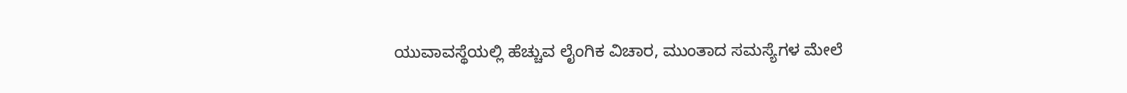ಯುವಾವಸ್ಥೆಯಲ್ಲಿ ಹೆಚ್ಚುವ ಲೈಂಗಿಕ ವಿಚಾರ, ಮುಂತಾದ ಸಮಸ್ಯೆಗಳ ಮೇಲೆ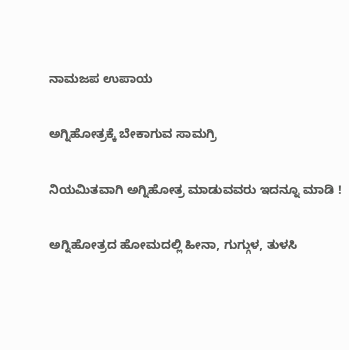ನಾಮಜಪ ಉಪಾಯ

ಅಗ್ನಿಹೋತ್ರಕ್ಕೆ ಬೇಕಾಗುವ ಸಾಮಗ್ರಿ

ನಿಯಮಿತವಾಗಿ ಅಗ್ನಿಹೋತ್ರ ಮಾಡುವವರು ಇದನ್ನೂ ಮಾಡಿ !

ಅಗ್ನಿಹೋತ್ರದ ಹೋಮದಲ್ಲಿ ಹೀನಾ, ಗುಗ್ಗುಳ, ತುಳಸಿ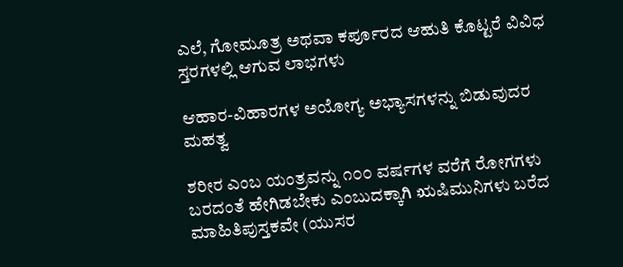ಎಲೆ, ಗೋಮೂತ್ರ ಅಥವಾ ಕರ್ಪೂರದ ಆಹುತಿ ಕೊಟ್ಟರೆ ವಿವಿಧ ಸ್ತರಗಳಲ್ಲಿ ಆಗುವ ಲಾಭಗಳು

ಆಹಾರ-ವಿಹಾರಗಳ ಅಯೋಗ್ಯ ಅಭ್ಯಾಸಗಳನ್ನು ಬಿಡುವುದರ ಮಹತ್ವ

ಶರೀರ ಎಂಬ ಯಂತ್ರವನ್ನು ೧೦೦ ವರ್ಷಗಳ ವರೆಗೆ ರೋಗಗಳು ಬರದಂತೆ ಹೇಗಿಡಬೇಕು ಎಂಬುದಕ್ಕಾಗಿ ಋಷಿಮುನಿಗಳು ಬರೆದ ಮಾಹಿತಿಪುಸ್ತಕವೇ (ಯುಸರ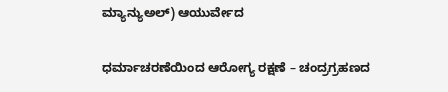ಮ್ಯಾನ್ಯುಅಲ್‌) ಆಯುರ್ವೇದ

ಧರ್ಮಾಚರಣೆಯಿಂದ ಆರೋಗ್ಯ ರಕ್ಷಣೆ – ಚಂದ್ರಗ್ರಹಣದ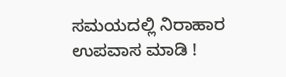ಸಮಯದಲ್ಲಿ ನಿರಾಹಾರ ಉಪವಾಸ ಮಾಡಿ !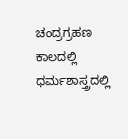ಚಂದ್ರಗ್ರಹಣ ಕಾಲದಲ್ಲಿ ಧರ್ಮಶಾಸ್ತ್ರದಲ್ಲಿ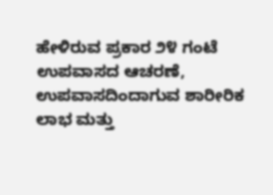ಹೇಳಿರುವ ಪ್ರಕಾರ ೨೪ ಗಂಟೆ ಉಪವಾಸದ ಆಚರಣೆ, ಉಪವಾಸದಿಂದಾಗುವ ಶಾರೀರಿಕ ಲಾಭ ಮತ್ತು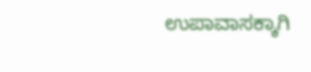ಉಪಾವಾಸಕ್ಕಾಗಿ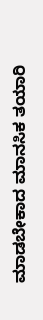ಮಾಡಬೇಕಾದ ಮಾನಸಿಕ ತಯಾರಿ